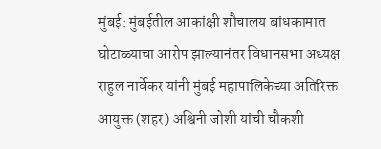मुंबई: मुंबईतील आकांक्षी शौचालय बांधकामात घोटाळ्याचा आरोप झाल्यानंतर विधानसभा अध्यक्ष राहुल नार्वेकर यांनी मुंबई महापालिकेच्या अतिरिक्त आयुक्त (शहर) अश्विनी जोशी यांची चौकशी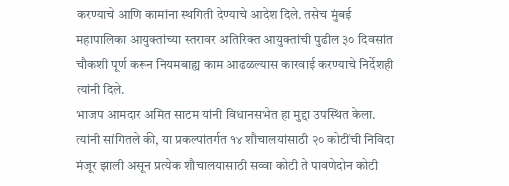करण्याचे आणि कामांना स्थगिती देण्याचे आदेश दिले. तसेच मुंबई महापालिका आयुक्तांच्या स्तरावर अतिरिक्त आयुक्तांची पुढील ३० दिवसांत चौकशी पूर्ण करून नियमबाह्य काम आढळल्यास कारवाई करण्याचे निर्देशही त्यांनी दिले.
भाजप आमदार अमित साटम यांनी विधानसभेत हा मुद्दा उपस्थित केला. त्यांनी सांगितले की, या प्रकल्पांतर्गत १४ शौचालयांसाठी २० कोटींची निविदा मंजूर झाली असून प्रत्येक शौचालयासाठी सव्वा कोटी ते पावणेदोन कोटी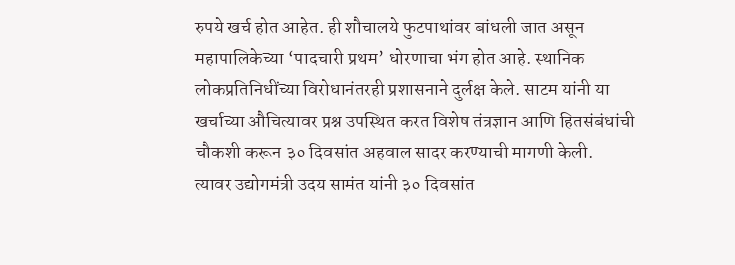रुपये खर्च होत आहेत. ही शौचालये फुटपाथांवर बांधली जात असून महापालिकेच्या ‘पादचारी प्रथम’ धोरणाचा भंग होत आहे. स्थानिक लोकप्रतिनिधींच्या विरोधानंतरही प्रशासनाने दुर्लक्ष केले. साटम यांनी या खर्चाच्या औचित्यावर प्रश्न उपस्थित करत विशेष तंत्रज्ञान आणि हितसंबंधांची चौकशी करून ३० दिवसांत अहवाल सादर करण्याची मागणी केली.
त्यावर उद्योगमंत्री उदय सामंत यांनी ३० दिवसांत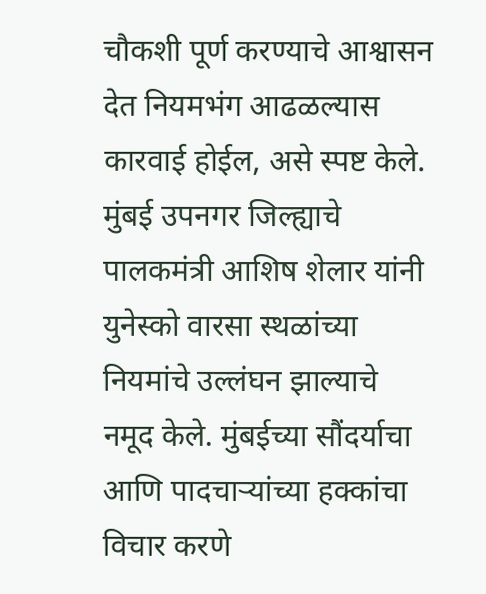चौकशी पूर्ण करण्याचे आश्वासन देत नियमभंग आढळल्यास कारवाई होईल, असे स्पष्ट केले. मुंबई उपनगर जिल्ह्याचे पालकमंत्री आशिष शेलार यांनी युनेस्को वारसा स्थळांच्या नियमांचे उल्लंघन झाल्याचे नमूद केले. मुंबईच्या सौंदर्याचा आणि पादचाऱ्यांच्या हक्कांचा विचार करणे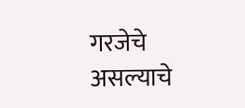गरजेचे असल्याचे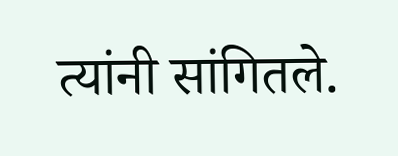त्यांनी सांगितले.